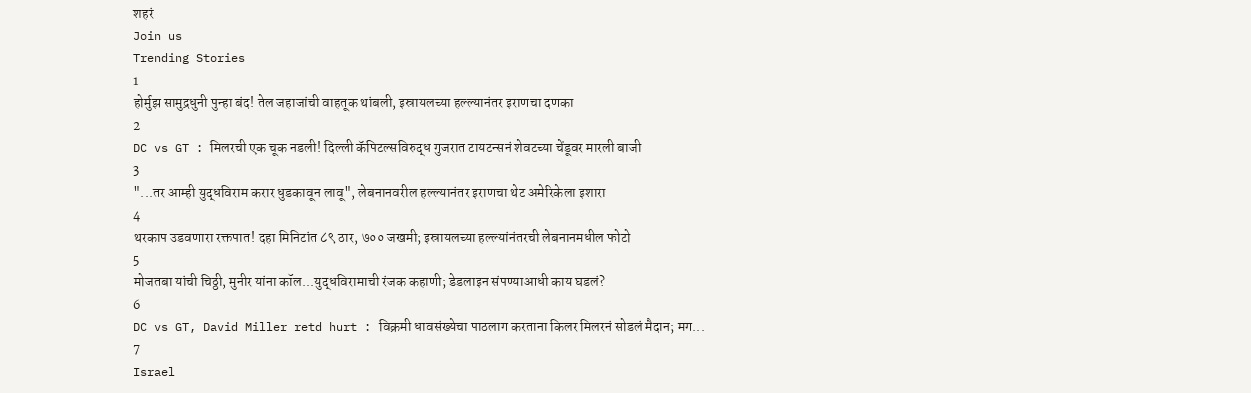शहरं
Join us
Trending Stories
1
होर्मुझ सामुद्रधुनी पुन्हा बंद! तेल जहाजांची वाहतूक थांबली, इस्रायलच्या हल्ल्यानंतर इराणचा दणका
2
DC vs GT : मिलरची एक चूक नडली! दिल्ली कॅपिटल्सविरुद्ध गुजरात टायटन्सनं शेवटच्या चेंडूवर मारली बाजी
3
"...तर आम्ही युद्धविराम करार धुडकावून लावू", लेबनानवरील हल्ल्यानंतर इराणचा थेट अमेरिकेला इशारा
4
थरकाप उडवणारा रक्तपात! दहा मिनिटांत ८९ ठार, ७०० जखमी; इस्रायलच्या हल्ल्यांनंतरची लेबनानमधील फोटो
5
मोजतबा यांची चिठ्ठी, मुनीर यांना कॉल...युद्धविरामाची रंजक कहाणी; डेडलाइन संपण्याआधी काय घडलं?
6
DC vs GT, David Miller retd hurt : विक्रमी धावसंख्येचा पाठलाग करताना किलर मिलरनं सोडलं मैदान; मग...
7
Israel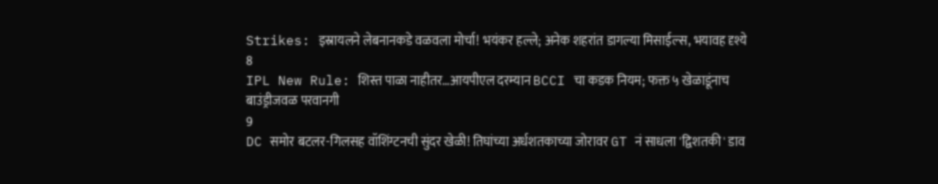Strikes: इस्रायलने लेबनानकडे वळवला मोर्चा! भयंकर हल्ले; अनेक शहरांत डागल्या मिसाईल्स, भयावह दृश्ये
8
IPL New Rule: शिस्त पाळा नाहीतर…आयपीएल दरम्यान BCCI चा कडक नियम; फक्त ५ खेळाडूंनाच बाउंड्रीजवळ परवानगी
9
DC समोर बटलर-गिलसह वॉशिंग्टनची सुंदर खेळी! तिघांच्या अर्धशतकाच्या जोरावर GT नं साधला 'द्विशतकी' डाव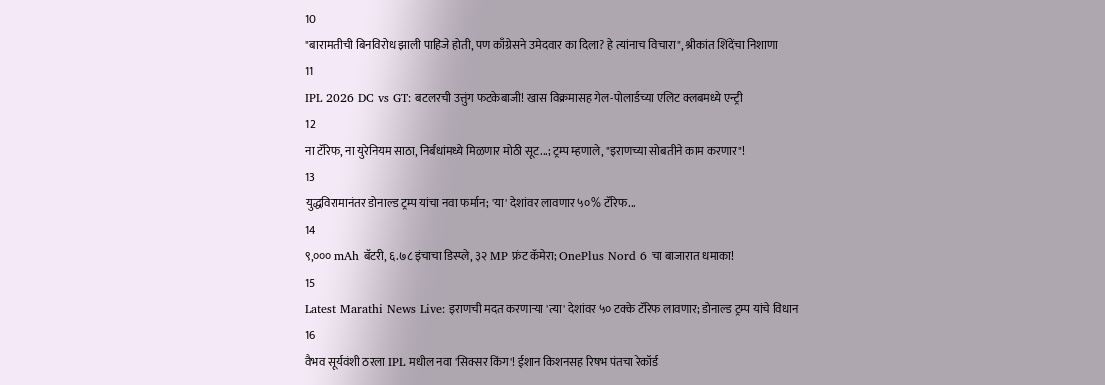10
"बारामतीची बिनविरोध झाली पाहिजे होती, पण काँग्रेसने उमेदवार का दिला? हे त्यांनाच विचारा", श्रीकांत शिंदेंचा निशाणा
11
IPL 2026 DC vs GT: बटलरची उत्तुंग फटकेबाजी! खास विक्रमासह गेल-पोलार्डच्या एलिट क्लबमध्ये एन्ट्री
12
ना टॅरिफ, ना युरेनियम साठा, निर्बंधांमध्ये मिळणार मोठी सूट...; ट्रम्प म्हणाले, "इराणच्या सोबतीने काम करणार"!
13
युद्धविरामानंतर डोनाल्ड ट्रम्प यांचा नवा फर्मान; 'या' देशांवर लावणार ५०% टॅरिफ...
14
९,००० mAh बॅटरी, ६.७८ इंचाचा डिस्प्ले, ३२ MP फ्रंट कॅमेरा; OnePlus Nord 6 चा बाजारात धमाका!
15
Latest Marathi News Live: इराणची मदत करणाऱ्या 'त्या' देशांवर ५० टक्के टॅरिफ लावणार; डोनाल्ड ट्रम्प यांचे विधान
16
वैभव सूर्यवंशी ठरला IPL मधील नवा 'सिक्सर किंग'! ईशान किशनसह रिषभ पंतचा रेकॉर्ड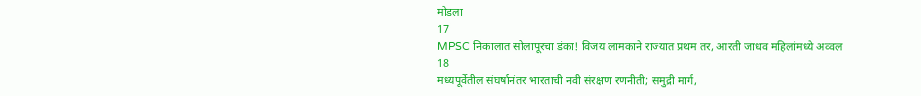मोडला
17
MPSC निकालात सोलापूरचा डंका! विजय लामकाने राज्यात प्रथम तर, आरती जाधव महिलांमध्ये अव्वल
18
मध्यपूर्वेतील संघर्षानंतर भारताची नवी संरक्षण रणनीती; समुद्री मार्ग,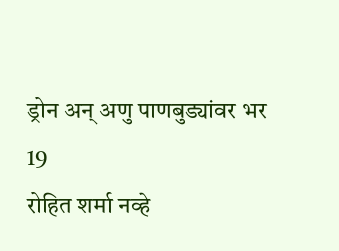ड्रोन अन् अणु पाणबुड्यांवर भर
19
रोहित शर्मा नव्हे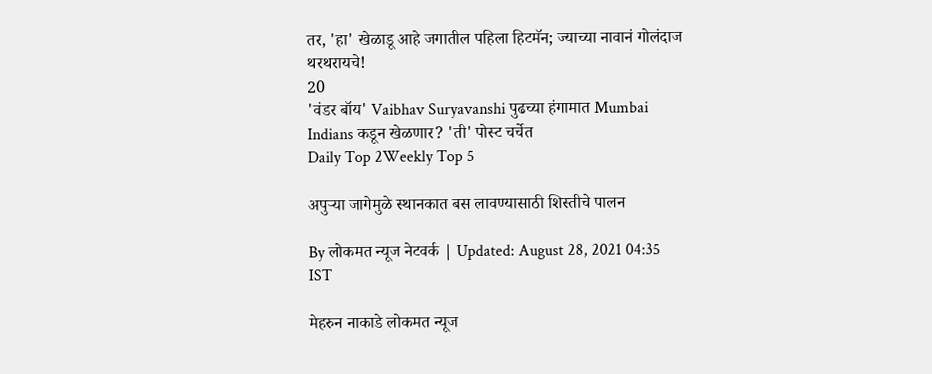तर, 'हा' खेळाडू आहे जगातील पहिला हिटमॅन; ज्याच्या नावानं गोलंदाज थरथरायचे!
20
'वंडर बॉय' Vaibhav Suryavanshi पुढच्या हंगामात Mumbai Indians कडून खेळणार? 'ती' पोस्ट चर्चेत
Daily Top 2Weekly Top 5

अपुऱ्या जागेमुळे स्थानकात बस लावण्यासाठी शिस्तीचे पालन

By लोकमत न्यूज नेटवर्क | Updated: August 28, 2021 04:35 IST

मेहरुन नाकाडे लोकमत न्यूज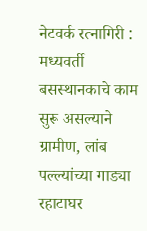नेटवर्क रत्नागिरी : मध्यवर्ती बसस्थानकाचे काम सुरू असल्याने ग्रामीण, लांब पल्ल्यांच्या गाड्या रहाटाघर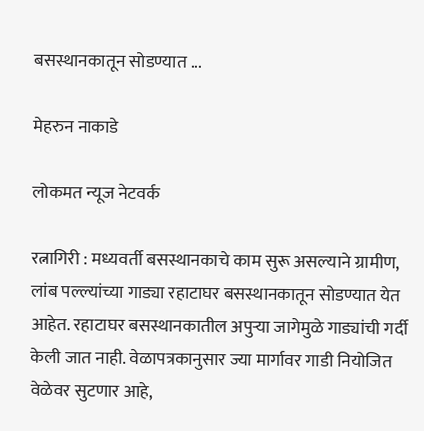बसस्थानकातून सोडण्यात ...

मेहरुन नाकाडे

लोकमत न्यूज नेटवर्क

रत्नागिरी : मध्यवर्ती बसस्थानकाचे काम सुरू असल्याने ग्रामीण, लांब पल्ल्यांच्या गाड्या रहाटाघर बसस्थानकातून सोडण्यात येत आहेत. रहाटाघर बसस्थानकातील अपुऱ्या जागेमुळे गाड्यांची गर्दी केली जात नाही. वेळापत्रकानुसार ज्या मार्गावर गाडी नियोजित वेळेवर सुटणार आहे,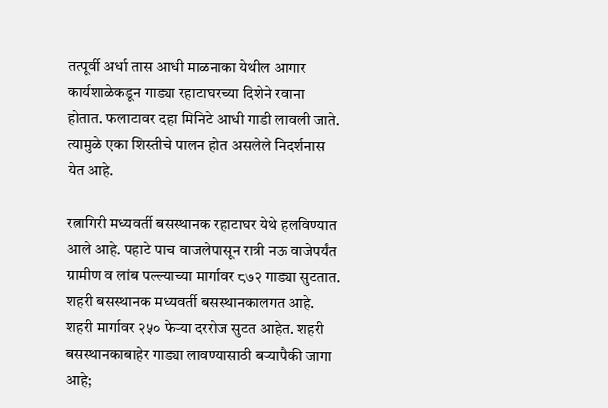तत्पूर्वी अर्धा तास आधी माळनाका येथील आगार कार्यशाळेकडून गाड्या रहाटाघरच्या दिशेने रवाना होतात. फलाटावर दहा मिनिटे आधी गाडी लावली जाते. त्यामुळे एका शिस्तीचे पालन होत असलेले निदर्शनास येत आहे.

रत्नागिरी मध्यवर्ती बसस्थानक रहाटाघर येथे हलविण्यात आले आहे. पहाटे पाच वाजलेपासून रात्री नऊ वाजेपर्यंत ग्रामीण व लांब पल्ल्याच्या मार्गावर ८७२ गाड्या सुटतात. शहरी बसस्थानक मध्यवर्ती बसस्थानकालगत आहे. शहरी मार्गावर २५० फेऱ्या दररोज सुटत आहेत. शहरी बसस्थानकाबाहेर गाड्या लावण्यासाठी बऱ्यापैकी जागा आहे;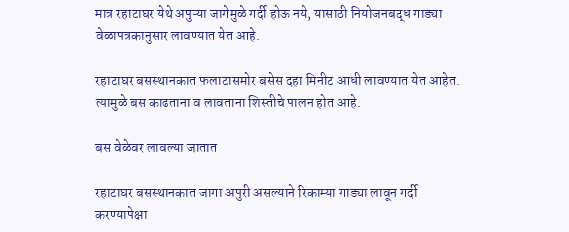मात्र रहाटाघर येथे अपुऱ्या जागेमुळे गर्दी होऊ नये, यासाठी नियोजनबद्ध गाड्या वेळापत्रकानुसार लावण्यात येत आहे.

रहाटाघर बसस्थानकात फलाटासमोर बसेस दहा मिनीट आधी लावण्यात येत आहेत. त्यामुळे बस काढताना व लावताना शिस्तीचे पालन होत आहे.

बस वेळेवर लावल्या जातात

रहाटाघर बसस्थानकात जागा अपुरी असल्याने रिकाम्या गाड्या लावून गर्दी करण्यापेक्षा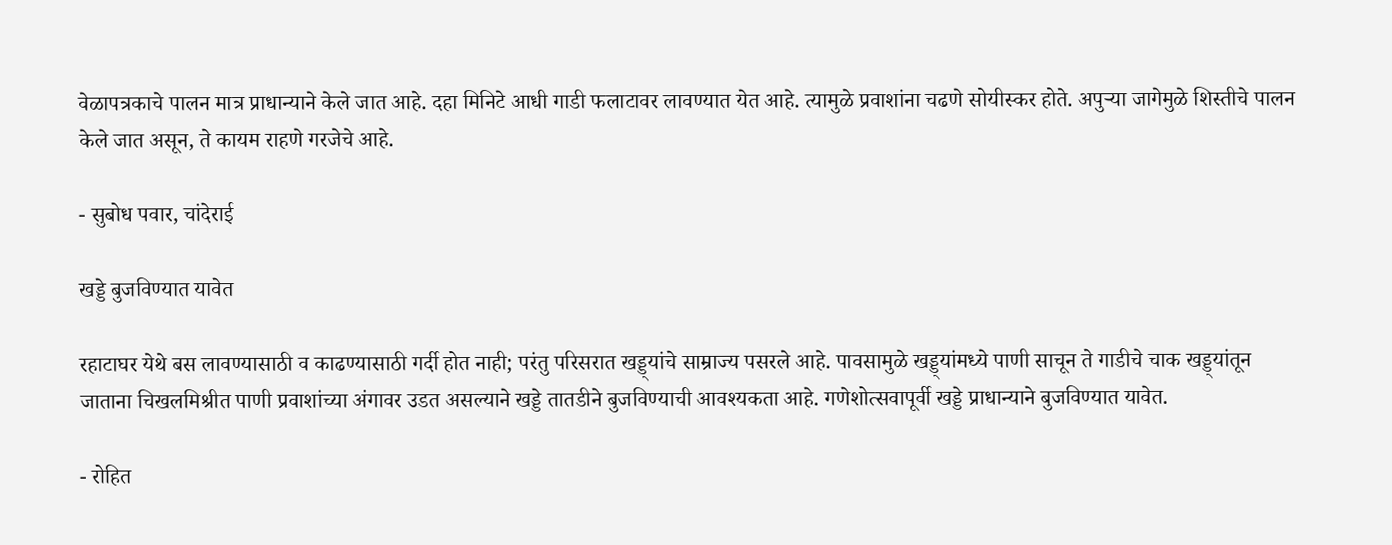वेळापत्रकाचे पालन मात्र प्राधान्याने केले जात आहे. दहा मिनिटे आधी गाडी फलाटावर लावण्यात येत आहे. त्यामुळे प्रवाशांना चढणे सोयीस्कर होते. अपुऱ्या जागेमुळे शिस्तीचे पालन केले जात असून, ते कायम राहणे गरजेचे आहे.

- सुबोध पवार, चांदेराई

खड्डे बुजविण्यात यावेत

रहाटाघर येथे बस लावण्यासाठी व काढण्यासाठी गर्दी होत नाही; परंतु परिसरात खड्ड्यांचे साम्राज्य पसरले आहे. पावसामुळे खड्ड्यांमध्ये पाणी साचून ते गाडीचे चाक खड्ड्यांतून जाताना चिखलमिश्रीत पाणी प्रवाशांच्या अंगावर उडत असल्याने खड्डे तातडीने बुजविण्याची आवश्यकता आहे. गणेशोत्सवापूर्वी खड्डे प्राधान्याने बुजविण्यात यावेत.

- रोहित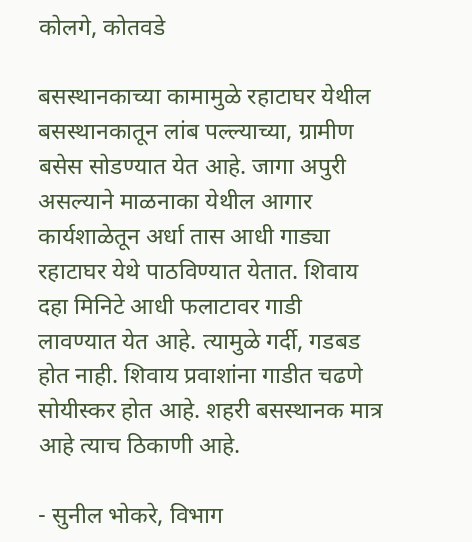कोलगे, कोतवडे

बसस्थानकाच्या कामामुळे रहाटाघर येथील बसस्थानकातून लांब पल्ल्याच्या, ग्रामीण बसेस सोडण्यात येत आहे. जागा अपुरी असल्याने माळनाका येथील आगार कार्यशाळेतून अर्धा तास आधी गाड्या रहाटाघर येथे पाठविण्यात येतात. शिवाय दहा मिनिटे आधी फलाटावर गाडी लावण्यात येत आहे. त्यामुळे गर्दी, गडबड होत नाही. शिवाय प्रवाशांना गाडीत चढणे सोयीस्कर होत आहे. शहरी बसस्थानक मात्र आहे त्याच ठिकाणी आहे.

- सुनील भोकरे, विभाग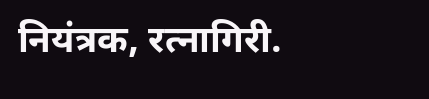नियंत्रक, रत्नागिरी.